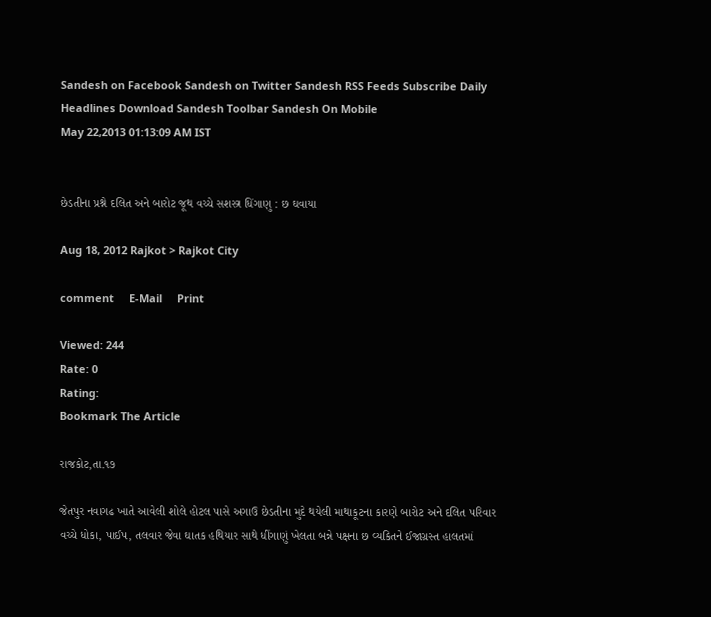Sandesh on Facebook Sandesh on Twitter Sandesh RSS Feeds Subscribe Daily Headlines Download Sandesh Toolbar Sandesh On Mobile
May 22,2013 01:13:09 AM IST


છેડતીના પ્રશ્ને દલિત અને બારોટ જૂથ વચ્ચે સશસ્ત્ર ધિંગાણુ : છ ઘવાયા

Aug 18, 2012 Rajkot > Rajkot City

comment     E-Mail     Print

Viewed: 244
Rate: 0
Rating:
Bookmark The Article

રાજકોટ,તા.૧૭

જેતપુર નવાગઢ ખાતે આવેલી શોલે હોટલ પાસે અગાઉ છેડતીના મુદે થયેલી માથાકૂટના કારણે બારોટ અને દલિત પરિવાર વચ્ચે ધોકા, પાઈપ, તલવાર જેવા ઘાતક હથિયાર સાથે ધીંગાણું ખેલતા બન્ને પક્ષના છ વ્યકિતને ઈજાગ્રસ્ત હાલતમાં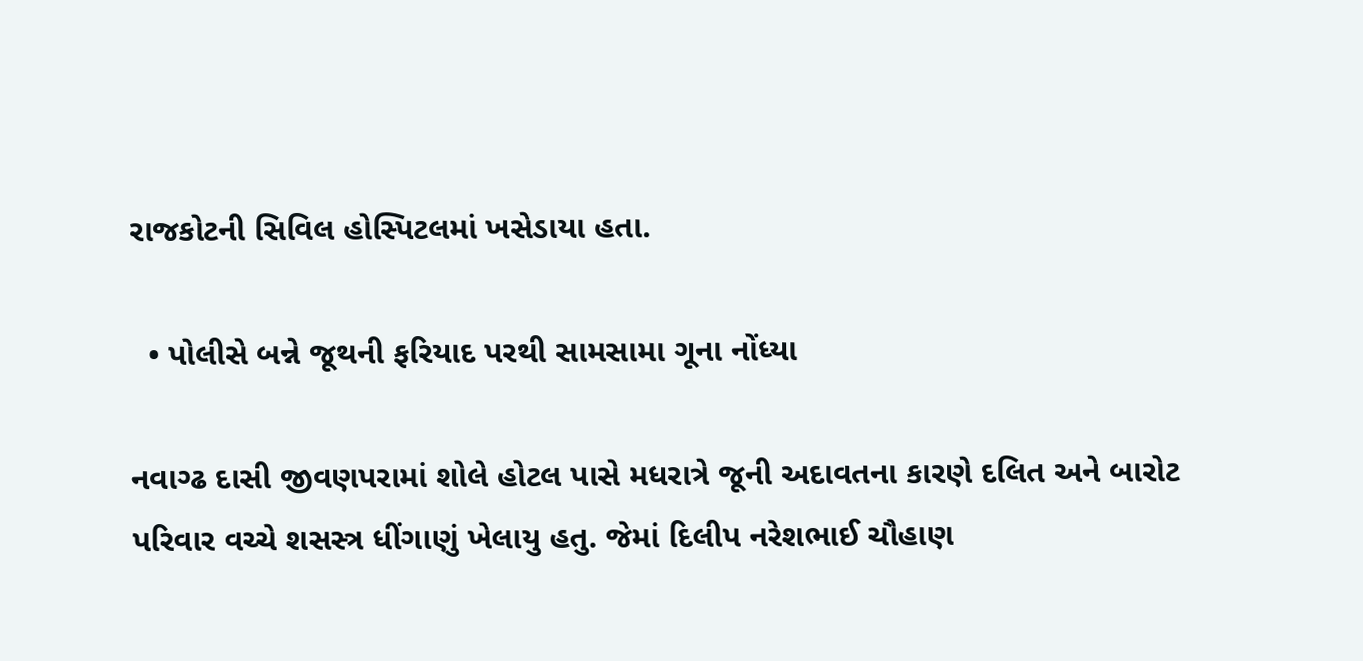રાજકોટની સિવિલ હોસ્પિટલમાં ખસેડાયા હતા.

  • પોલીસે બન્ને જૂથની ફરિયાદ પરથી સામસામા ગૂના નોંધ્યા

નવાગ્ઢ દાસી જીવણપરામાં શોલે હોટલ પાસે મધરાત્રે જૂની અદાવતના કારણે દલિત અને બારોટ પરિવાર વચ્ચે શસસ્ત્ર ધીંગાણું ખેલાયુ હતુ. જેમાં દિલીપ નરેશભાઈ ચૌહાણ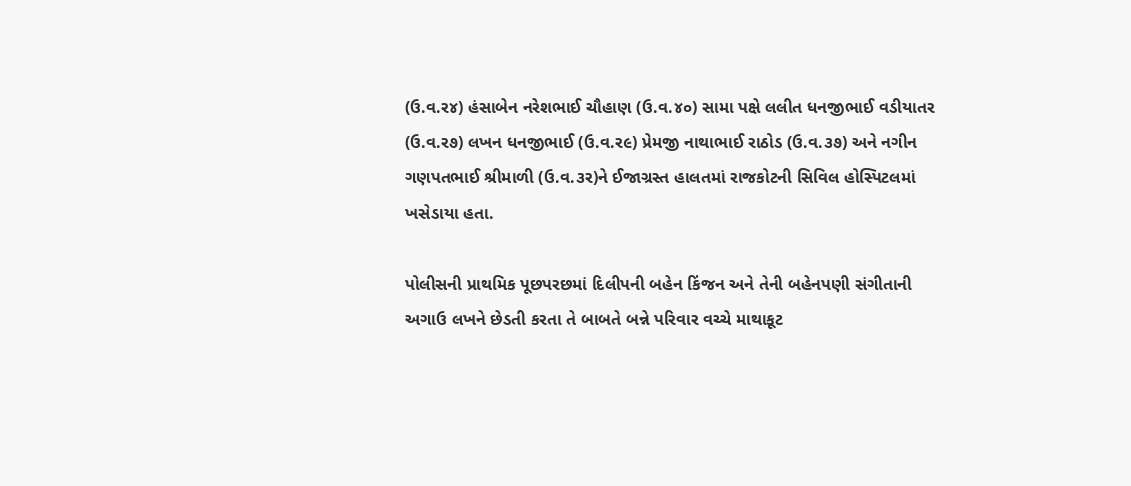(ઉ.વ.ર૪) હંસાબેન નરેશભાઈ ચૌહાણ (ઉ.વ.૪૦) સામા પક્ષે લલીત ધનજીભાઈ વડીયાતર (ઉ.વ.ર૭) લખન ધનજીભાઈ (ઉ.વ.ર૯) પ્રેમજી નાથાભાઈ રાઠોડ (ઉ.વ.૩૭) અને નગીન ગણપતભાઈ શ્રીમાળી (ઉ.વ.૩ર)ને ઈજાગ્રસ્ત હાલતમાં રાજકોટની સિવિલ હોસ્પિટલમાં ખસેડાયા હતા.

પોલીસની પ્રાથમિક પૂછપરછમાં દિલીપની બહેન કિંજન અને તેની બહેનપણી સંગીતાની અગાઉ લખને છેડતી કરતા તે બાબતે બન્ને પરિવાર વચ્ચે માથાકૂટ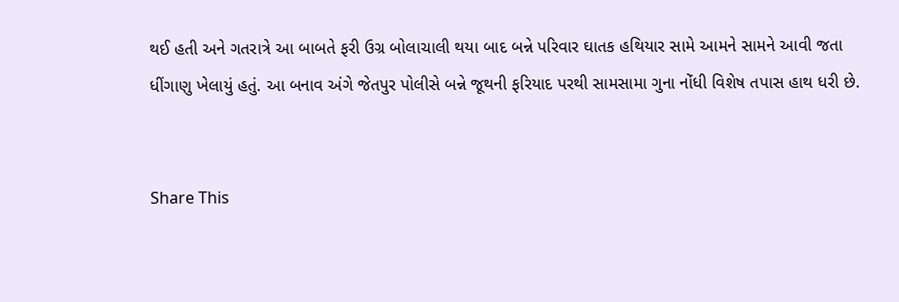થઈ હતી અને ગતરાત્રે આ બાબતે ફરી ઉગ્ર બોલાચાલી થયા બાદ બન્ને પરિવાર ઘાતક હથિયાર સામે આમને સામને આવી જતા ધીંગાણુ ખેલાયું હતું. આ બનાવ અંગે જેતપુર પોલીસે બન્ને જૂથની ફરિયાદ પરથી સામસામા ગુના નોંધી વિશેષ તપાસ હાથ ધરી છે.


Share This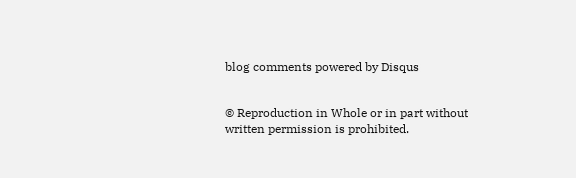blog comments powered by Disqus


© Reproduction in Whole or in part without written permission is prohibited.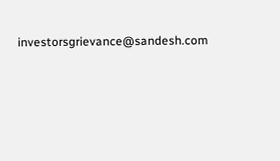investorsgrievance@sandesh.com